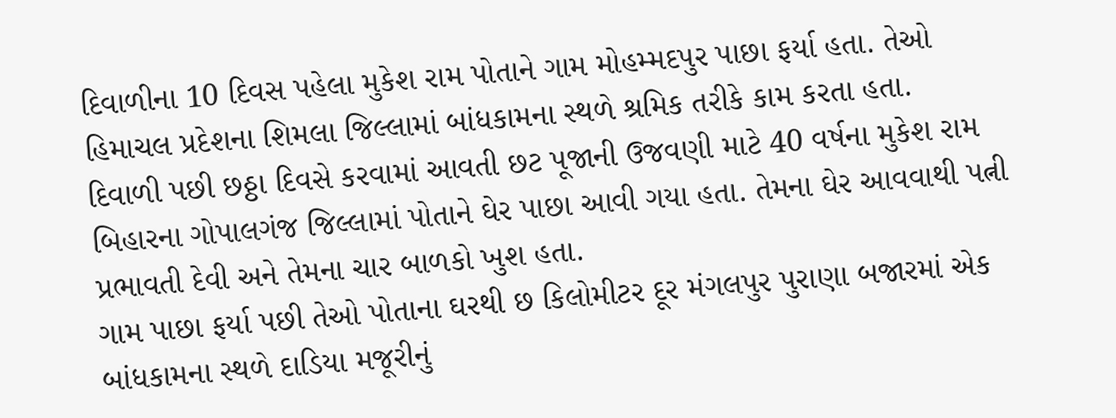દિવાળીના 10 દિવસ પહેલા મુકેશ રામ પોતાને ગામ મોહમ્મદપુર પાછા ફર્યા હતા. તેઓ હિમાચલ પ્રદેશના શિમલા જિલ્લામાં બાંધકામના સ્થળે શ્રમિક તરીકે કામ કરતા હતા.
દિવાળી પછી છઠ્ઠા દિવસે કરવામાં આવતી છટ પૂજાની ઉજવણી માટે 40 વર્ષના મુકેશ રામ બિહારના ગોપાલગંજ જિલ્લામાં પોતાને ઘેર પાછા આવી ગયા હતા. તેમના ઘેર આવવાથી પત્ની પ્રભાવતી દેવી અને તેમના ચાર બાળકો ખુશ હતા.
ગામ પાછા ફર્યા પછી તેઓ પોતાના ઘરથી છ કિલોમીટર દૂર મંગલપુર પુરાણા બજારમાં એક બાંધકામના સ્થળે દાડિયા મજૂરીનું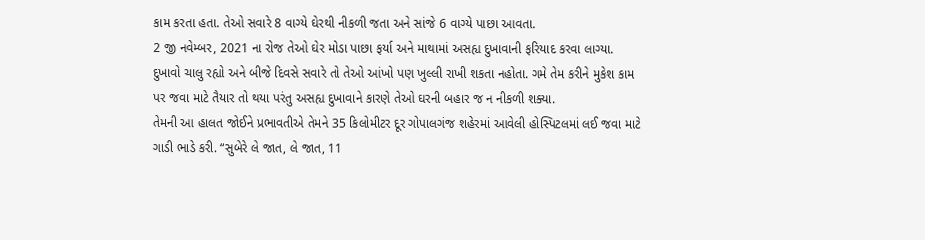કામ કરતા હતા. તેઓ સવારે 8 વાગ્યે ઘેરથી નીકળી જતા અને સાંજે 6 વાગ્યે પાછા આવતા.
2 જી નવેમ્બર, 2021 ના રોજ તેઓ ઘેર મોડા પાછા ફર્યા અને માથામાં અસહ્ય દુખાવાની ફરિયાદ કરવા લાગ્યા.
દુખાવો ચાલુ રહ્યો અને બીજે દિવસે સવારે તો તેઓ આંખો પણ ખુલ્લી રાખી શકતા નહોતા. ગમે તેમ કરીને મુકેશ કામ પર જવા માટે તૈયાર તો થયા પરંતુ અસહ્ય દુખાવાને કારણે તેઓ ઘરની બહાર જ ન નીકળી શક્યા.
તેમની આ હાલત જોઈને પ્રભાવતીએ તેમને 35 કિલોમીટર દૂર ગોપાલગંજ શહેરમાં આવેલી હોસ્પિટલમાં લઈ જવા માટે ગાડી ભાડે કરી. “સુબેરે લે જાત, લે જાત, 11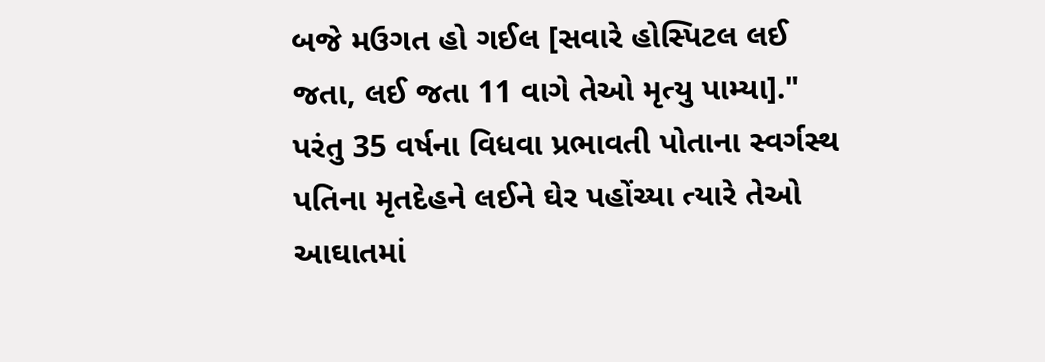બજે મઉગત હો ગઈલ [સવારે હોસ્પિટલ લઈ જતા, લઈ જતા 11 વાગે તેઓ મૃત્યુ પામ્યા]."
પરંતુ 35 વર્ષના વિધવા પ્રભાવતી પોતાના સ્વર્ગસ્થ પતિના મૃતદેહને લઈને ઘેર પહોંચ્યા ત્યારે તેઓ આઘાતમાં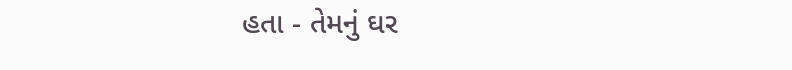હતા - તેમનું ઘર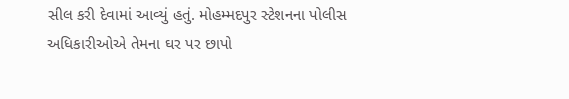સીલ કરી દેવામાં આવ્યું હતું. મોહમ્મદપુર સ્ટેશનના પોલીસ અધિકારીઓએ તેમના ઘર પર છાપો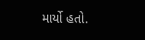માર્યો હતો.